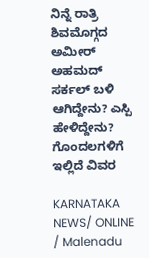ನಿನ್ನೆ ರಾತ್ರಿ ಶಿವಮೊಗ್ಗದ ಅಮೀರ್ ಅಹಮದ್ ಸರ್ಕಲ್ ಬಳಿ ಆಗಿದ್ದೇನು? ಎಸ್ಪಿ ಹೇಳಿದ್ದೇನು? ಗೊಂದಲಗಳಿಗೆ ಇಲ್ಲಿದೆ ವಿವರ

KARNATAKA NEWS/ ONLINE / Malenadu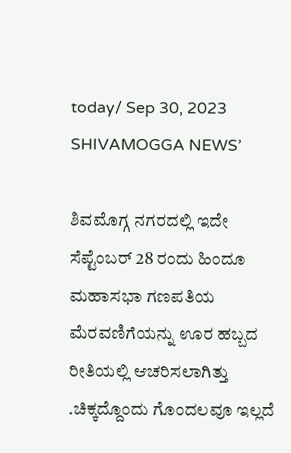today/ Sep 30, 2023 SHIVAMOGGA NEWS’

ಶಿವಮೊಗ್ಗ ನಗರದಲ್ಲಿ ಇದೇ ಸೆಪ್ಟೆಂಬರ್ 28 ರಂದು ಹಿಂದೂ ಮಹಾಸಭಾ ಗಣಪತಿಯ ಮೆರವಣಿಗೆಯನ್ನು ಊರ ಹಬ್ಬದ ರೀತಿಯಲ್ಲಿ ಆಚರಿಸಲಾಗಿತ್ತು .ಚಿಕ್ಕದ್ದೊಂದು ಗೊಂದಲವೂ ಇಲ್ಲದೆ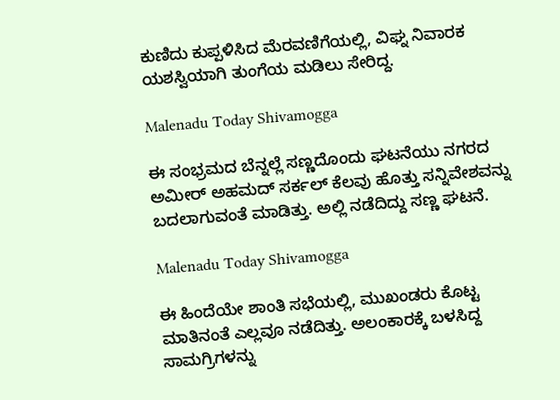ಕುಣಿದು ಕುಪ್ಪಳಿಸಿದ ಮೆರವಣಿಗೆಯಲ್ಲಿ, ವಿಘ್ನ ನಿವಾರಕ ಯಶಸ್ವಿಯಾಗಿ ತುಂಗೆಯ ಮಡಿಲು ಸೇರಿದ್ದ.

Malenadu Today Shivamogga

ಈ ಸಂಭ್ರಮದ ಬೆನ್ನಲ್ಲೆ ಸಣ್ಣದೊಂದು ಘಟನೆಯು ನಗರದ ಅಮೀರ್ ಅಹಮದ್ ಸರ್ಕಲ್ ಕೆಲವು ಹೊತ್ತು ಸನ್ನಿವೇಶವನ್ನು ಬದಲಾಗುವಂತೆ ಮಾಡಿತ್ತು. ಅಲ್ಲಿ ನಡೆದಿದ್ದು ಸಣ್ಣ ಘಟನೆ.

Malenadu Today Shivamogga

ಈ ಹಿಂದೆಯೇ ಶಾಂತಿ ಸಭೆಯಲ್ಲಿ, ಮುಖಂಡರು ಕೊಟ್ಟ ಮಾತಿನಂತೆ ಎಲ್ಲವೂ ನಡೆದಿತ್ತು. ಅಲಂಕಾರಕ್ಕೆ ಬಳಸಿದ್ದ ಸಾಮಗ್ರಿಗಳನ್ನು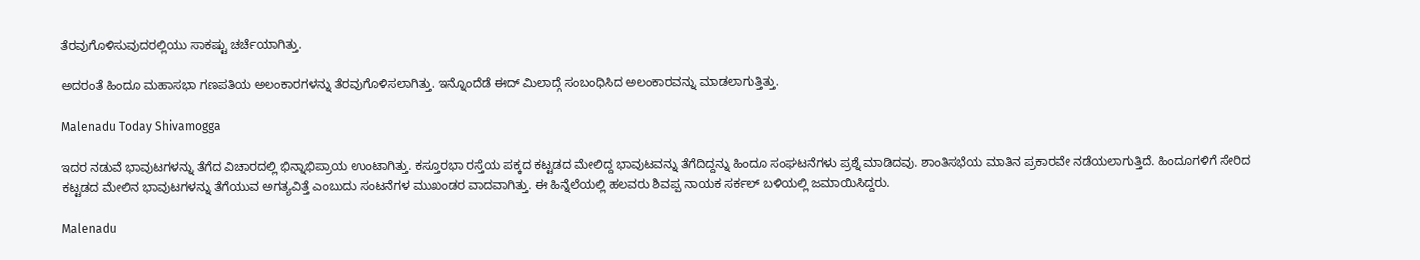ತೆರವುಗೊಳಿಸುವುದರಲ್ಲಿಯು ಸಾಕಷ್ಟು ಚರ್ಚೆಯಾಗಿತ್ತು.

ಅದರಂತೆ ಹಿಂದೂ ಮಹಾಸಭಾ ಗಣಪತಿಯ ಅಲಂಕಾರಗಳನ್ನು ತೆರವುಗೊಳಿಸಲಾಗಿತ್ತು. ಇನ್ನೊಂದೆಡೆ ಈದ್ ಮಿಲಾದ್ಗೆ ಸಂಬಂಧಿಸಿದ ಅಲಂಕಾರವನ್ನು ಮಾಡಲಾಗುತ್ತಿತ್ತು.

Malenadu Today Shivamogga

ಇದರ ನಡುವೆ ಭಾವುಟಗಳನ್ನು ತೆಗೆದ ವಿಚಾರದಲ್ಲಿ ಭಿನ್ನಾಭಿಪ್ರಾಯ ಉಂಟಾಗಿತ್ತು. ಕಸ್ತೂರಭಾ ರಸ್ತೆಯ ಪಕ್ಕದ ಕಟ್ಟಡದ ಮೇಲಿದ್ದ ಭಾವುಟವನ್ನು ತೆಗೆದಿದ್ದನ್ನು ಹಿಂದೂ ಸಂಘಟನೆಗಳು ಪ್ರಶ್ನೆ ಮಾಡಿದವು. ಶಾಂತಿಸಭೆಯ ಮಾತಿನ ಪ್ರಕಾರವೇ ನಡೆಯಲಾಗುತ್ತಿದೆ. ಹಿಂದೂಗಳಿಗೆ ಸೇರಿದ ಕಟ್ಟಡದ ಮೇಲಿನ ಭಾವುಟಗಳನ್ನು ತೆಗೆಯುವ ಅಗತ್ಯವಿತ್ತೆ ಎಂಬುದು ಸಂಟನೆಗಳ ಮುಖಂಡರ ವಾದವಾಗಿತ್ತು. ಈ ಹಿನ್ನೆಲೆಯಲ್ಲಿ ಹಲವರು ಶಿವಪ್ಪ ನಾಯಕ ಸರ್ಕಲ್ ಬಳಿಯಲ್ಲಿ ಜಮಾಯಿಸಿದ್ದರು.

Malenadu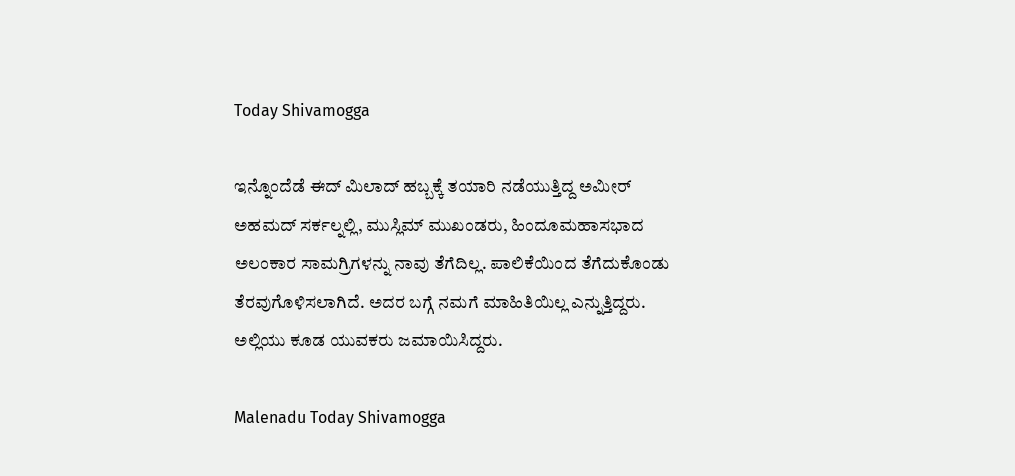Today Shivamogga

ಇನ್ನೊಂದೆಡೆ ಈದ್ ಮಿಲಾದ್ ಹಬ್ಬಕ್ಕೆ ತಯಾರಿ ನಡೆಯುತ್ತಿದ್ದ ಅಮೀರ್ ಅಹಮದ್ ಸರ್ಕಲ್ನಲ್ಲಿ, ಮುಸ್ಲಿಮ್ ಮುಖಂಡರು, ಹಿಂದೂಮಹಾಸಭಾದ  ಅಲಂಕಾರ ಸಾಮಗ್ರಿಗಳನ್ನು ನಾವು ತೆಗೆದಿಲ್ಲ. ಪಾಲಿಕೆಯಿಂದ ತೆಗೆದುಕೊಂಡು ತೆರವುಗೊಳಿಸಲಾಗಿದೆ. ಅದರ ಬಗ್ಗೆ ನಮಗೆ ಮಾಹಿತಿಯಿಲ್ಲ ಎನ್ನುತ್ತಿದ್ದರು. ಅಲ್ಲಿಯು ಕೂಡ ಯುವಕರು ಜಮಾಯಿಸಿದ್ದರು.

Malenadu Today Shivamogga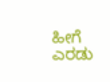ಹೀಗೆ ಎರಡು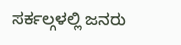ಸರ್ಕಲ್ಗಳಲ್ಲಿ ಜನರು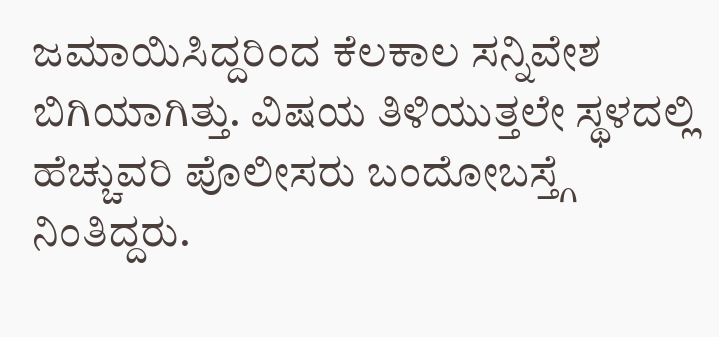ಜಮಾಯಿಸಿದ್ದರಿಂದ ಕೆಲಕಾಲ ಸನ್ನಿವೇಶ ಬಿಗಿಯಾಗಿತ್ತು. ವಿಷಯ ತಿಳಿಯುತ್ತಲೇ ಸ್ಥಳದಲ್ಲಿ ಹೆಚ್ಚುವರಿ ಪೊಲೀಸರು ಬಂದೋಬಸ್ತ್ಗೆ ನಿಂತಿದ್ದರು.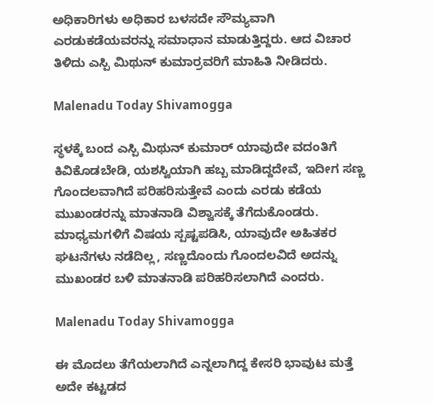ಅಧಿಕಾರಿಗಳು ಅಧಿಕಾರ ಬಳಸದೇ ಸೌಮ್ಯವಾಗಿ ಎರಡುಕಡೆಯವರನ್ನು ಸಮಾಧಾನ ಮಾಡುತ್ತಿದ್ದರು. ಆದ ವಿಚಾರ ತಿಳಿದು ಎಸ್ಪಿ ಮಿಥುನ್ ಕುಮಾರ್ರವರಿಗೆ ಮಾಹಿತಿ ನೀಡಿದರು.

Malenadu Today Shivamogga

ಸ್ಥಳಕ್ಕೆ ಬಂದ ಎಸ್ಪಿ ಮಿಥುನ್ ಕುಮಾರ್ ಯಾವುದೇ ವದಂತಿಗೆ ಕಿವಿಕೊಡಬೇಡಿ, ಯಶಸ್ವಿಯಾಗಿ ಹಬ್ಬ ಮಾಡಿದ್ದದೇವೆ, ಇದೀಗ ಸಣ್ಣ ಗೊಂದಲವಾಗಿದೆ ಪರಿಹರಿಸುತ್ತೇವೆ ಎಂದು ಎರಡು ಕಡೆಯ ಮುಖಂಡರನ್ನು ಮಾತನಾಡಿ ವಿಶ್ವಾಸಕ್ಕೆ ತೆಗೆದುಕೊಂಡರು. ಮಾಧ್ಯಮಗಳಿಗೆ ವಿಷಯ ಸ್ಪಷ್ಟಪಡಿಸಿ, ಯಾವುದೇ ಅಹಿತಕರ ಘಟನೆಗಳು ನಡೆದಿಲ್ಲ, ಸಣ್ಣದೊಂದು ಗೊಂದಲವಿದೆ ಅದನ್ನು ಮುಖಂಡರ ಬಳಿ ಮಾತನಾಡಿ ಪರಿಹರಿಸಲಾಗಿದೆ ಎಂದರು.

Malenadu Today Shivamogga

ಈ ಮೊದಲು ತೆಗೆಯಲಾಗಿದೆ ಎನ್ನಲಾಗಿದ್ದ ಕೇಸರಿ ಭಾವುಟ ಮತ್ತೆ ಅದೇ ಕಟ್ಟಡದ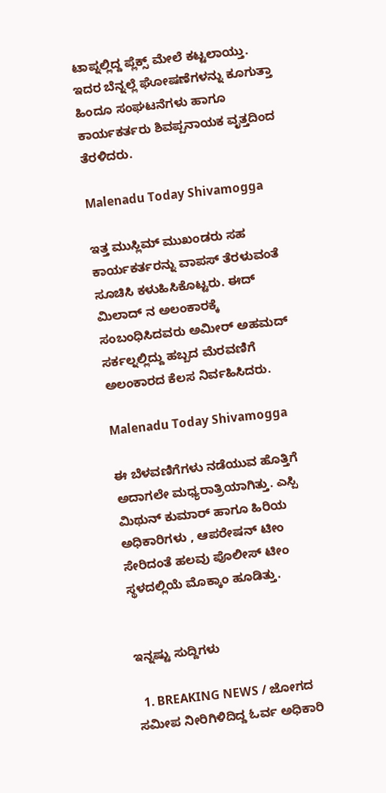ಟಾಪ್ನಲ್ಲಿದ್ದ ಪ್ಲೆಕ್ಸ್ ಮೇಲೆ ಕಟ್ಟಲಾಯ್ತು. ಇದರ ಬೆನ್ನಲ್ಲೆ ಘೋಷಣೆಗಳನ್ನು ಕೂಗುತ್ತಾ ಹಿಂದೂ ಸಂಘಟನೆಗಳು ಹಾಗೂ ಕಾರ್ಯಕರ್ತರು ಶಿವಪ್ಪನಾಯಕ ವೃತ್ತದಿಂದ ತೆರಳಿದರು.

Malenadu Today Shivamogga

ಇತ್ತ ಮುಸ್ಲಿಮ್ ಮುಖಂಡರು ಸಹ ಕಾರ್ಯಕರ್ತರನ್ನು ವಾಪಸ್ ತೆರಳುವಂತೆ ಸೂಚಿಸಿ ಕಳುಹಿಸಿಕೊಟ್ಟರು. ಈದ್ ಮಿಲಾದ್ ನ ಅಲಂಕಾರಕ್ಕೆ ಸಂಬಂಧಿಸಿದವರು ಅಮೀರ್ ಅಹಮದ್ ಸರ್ಕಲ್ನಲ್ಲಿದ್ದು ಹಬ್ಬದ ಮೆರವಣಿಗೆ ಅಲಂಕಾರದ ಕೆಲಸ ನಿರ್ವಹಿಸಿದರು.

Malenadu Today Shivamogga

ಈ ಬೆಳವಣಿಗೆಗಳು ನಡೆಯುವ ಹೊತ್ತಿಗೆ ಅದಾಗಲೇ ಮಧ್ಯರಾತ್ರಿಯಾಗಿತ್ತು. ಎಸ್ಪಿ ಮಿಥುನ್ ಕುಮಾರ್ ಹಾಗೂ ಹಿರಿಯ ಅಧಿಕಾರಿಗಳು , ಆಪರೇಷನ್ ಟೀಂ ಸೇರಿದಂತೆ ಹಲವು ಪೊಲೀಸ್ ಟೀಂ ಸ್ಥಳದಲ್ಲಿಯೆ ಮೊಕ್ಕಾಂ ಹೂಡಿತ್ತು.


ಇನ್ನಷ್ಟು ಸುದ್ದಿಗಳು

  1. BREAKING NEWS / ಜೋಗದ ಸಮೀಪ ನೀರಿಗಿಳಿದಿದ್ದ ಓರ್ವ ಅಧಿಕಾರಿ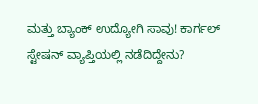ಮತ್ತು ಬ್ಯಾಂಕ್ ಉದ್ಯೋಗಿ ಸಾವು! ಕಾರ್ಗಲ್ ಸ್ಟೇಷನ್ ವ್ಯಾಪ್ತಿಯಲ್ಲಿ ನಡೆದಿದ್ದೇನು?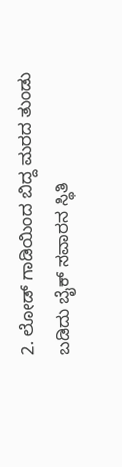2. ಲೋಡ್ ಗಾಡಿಯಿಂದ ಬಿದ್ದ ಮರದ ತುಂಡು ಬಡಿದು ಬೈಕ್ ಸವಾರನ ಸ್ಥಿತಿ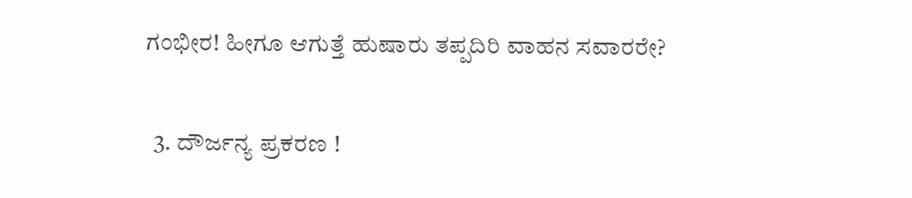ಗಂಭೀರ! ಹೀಗೂ ಆಗುತ್ತೆ ಹುಷಾರು ತಪ್ಪದಿರಿ ವಾಹನ ಸವಾರರೇ?

  3. ದೌರ್ಜನ್ಯ ಪ್ರಕರಣ !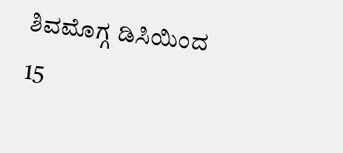ಶಿವಮೊಗ್ಗ ಡಿಸಿಯಿಂದ 15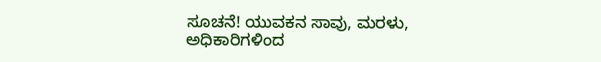ಸೂಚನೆ! ಯುವಕನ ಸಾವು, ಮರಳು, ಅಧಿಕಾರಿಗಳಿಂದ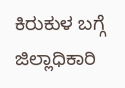ಕಿರುಕುಳ ಬಗ್ಗೆ ಜಿಲ್ಲಾಧಿಕಾರಿ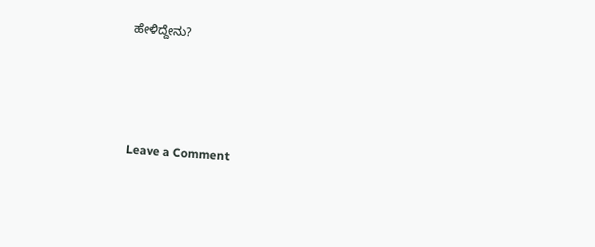ಹೇಳಿದ್ದೇನು?




Leave a Comment